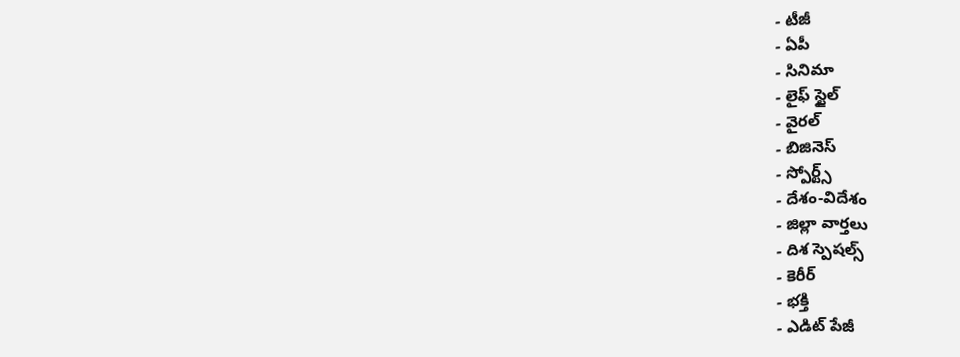- టీజీ
- ఏపీ
- సినిమా
- లైఫ్ స్టైల్
- వైరల్
- బిజినెస్
- స్పోర్ట్స్
- దేశం-విదేశం
- జిల్లా వార్తలు
- దిశ స్పెషల్స్
- కెరీర్
- భక్తి
- ఎడిట్ పేజీ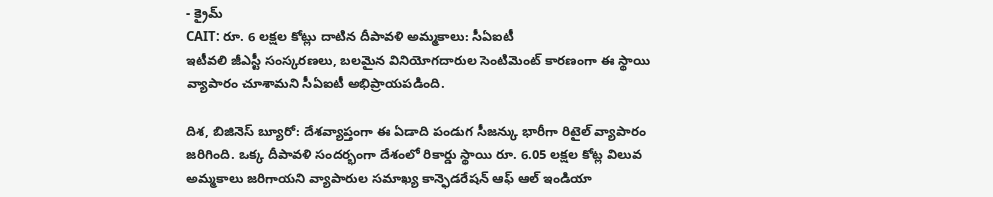- క్రైమ్
CAIT: రూ. 6 లక్షల కోట్లు దాటిన దీపావళి అమ్మకాలు: సీఏఐటీ
ఇటీవలి జీఎస్టీ సంస్కరణలు, బలమైన వినియోగదారుల సెంటిమెంట్ కారణంగా ఈ స్థాయి వ్యాపారం చూశామని సీఏఐటీ అభిప్రాయపడింది.

దిశ, బిజినెస్ బ్యూరో: దేశవ్యాప్తంగా ఈ ఏడాది పండుగ సీజన్కు భారీగా రిటైల్ వ్యాపారం జరిగింది. ఒక్క దీపావళి సందర్భంగా దేశంలో రికార్డు స్థాయి రూ. 6.05 లక్షల కోట్ల విలువ అమ్మకాలు జరిగాయని వ్యాపారుల సమాఖ్య కాన్ఫెడరేషన్ ఆఫ్ ఆల్ ఇండియా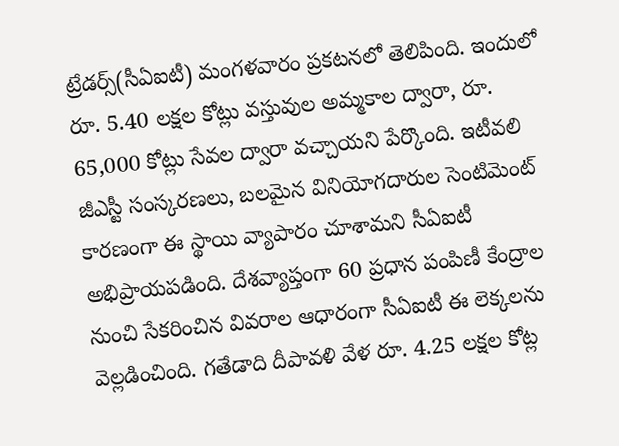ట్రేడర్స్(సీఏఐటీ) మంగళవారం ప్రకటనలో తెలిపింది. ఇందులో రూ. 5.40 లక్షల కోట్లు వస్తువుల అమ్మకాల ద్వారా, రూ. 65,000 కోట్లు సేవల ద్వారా వచ్చాయని పేర్కొంది. ఇటీవలి జీఎస్టీ సంస్కరణలు, బలమైన వినియోగదారుల సెంటిమెంట్ కారణంగా ఈ స్థాయి వ్యాపారం చూశామని సీఏఐటీ అభిప్రాయపడింది. దేశవ్యాప్తంగా 60 ప్రధాన పంపిణీ కేంద్రాల నుంచి సేకరించిన వివరాల ఆధారంగా సీఏఐటీ ఈ లెక్కలను వెల్లడించింది. గతేడాది దీపావళి వేళ రూ. 4.25 లక్షల కోట్ల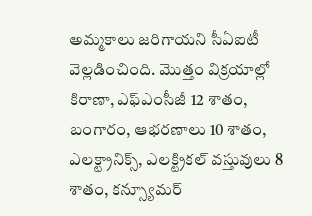అమ్మకాలు జరిగాయని సీఏఐటీ వెల్లడించింది. మొత్తం విక్రయాల్లో కిరాణా, ఎఫ్ఎంసీజీ 12 శాతం, బంగారం, ఆభరణాలు 10 శాతం, ఎలక్ట్రానిక్స్, ఎలక్ట్రికల్ వస్తువులు 8 శాతం, కన్స్యూమర్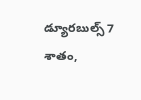డ్యూరబుల్స్ 7 శాతం,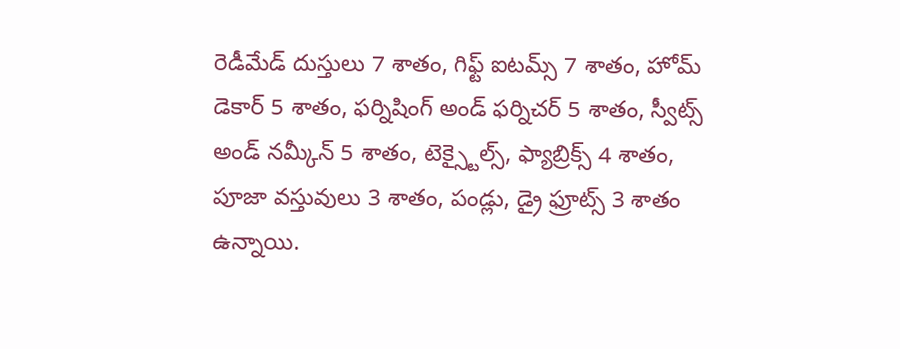రెడీమేడ్ దుస్తులు 7 శాతం, గిఫ్ట్ ఐటమ్స్ 7 శాతం, హోమ్ డెకార్ 5 శాతం, ఫర్నిషింగ్ అండ్ ఫర్నిచర్ 5 శాతం, స్వీట్స్ అండ్ నమ్కీన్ 5 శాతం, టెక్స్టైల్స్, ఫ్యాబ్రిక్స్ 4 శాతం, పూజా వస్తువులు 3 శాతం, పండ్లు, డ్రై ఫ్రూట్స్ 3 శాతం ఉన్నాయి.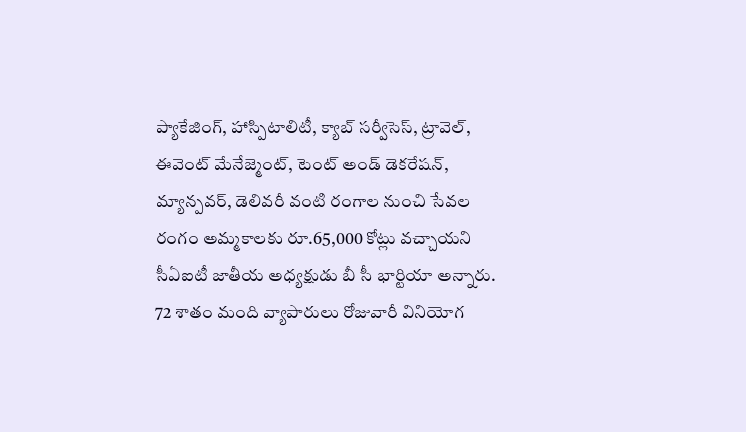ప్యాకేజింగ్, హాస్పిటాలిటీ, క్యాబ్ సర్వీసెస్, ట్రావెల్, ఈవెంట్ మేనేజ్మెంట్, టెంట్ అండ్ డెకరేషన్, మ్యాన్పవర్, డెలివరీ వంటి రంగాల నుంచి సేవల రంగం అమ్మకాలకు రూ.65,000 కోట్లు వచ్చాయని సీఏఐటీ జాతీయ అధ్యక్షుడు బీ సీ భార్టియా అన్నారు. 72 శాతం మంది వ్యాపారులు రోజువారీ వినియోగ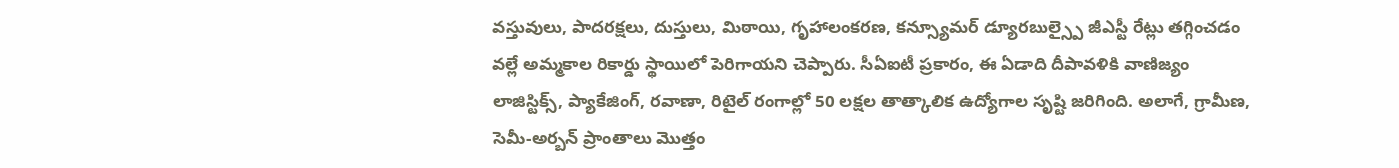వస్తువులు, పాదరక్షలు, దుస్తులు, మిఠాయి, గృహాలంకరణ, కన్స్యూమర్ డ్యూరబుల్స్పై జీఎస్టీ రేట్లు తగ్గించడం వల్లే అమ్మకాల రికార్డు స్థాయిలో పెరిగాయని చెప్పారు. సీఏఐటీ ప్రకారం, ఈ ఏడాది దీపావళికి వాణిజ్యం లాజిస్టిక్స్, ప్యాకేజింగ్, రవాణా, రిటైల్ రంగాల్లో 50 లక్షల తాత్కాలిక ఉద్యోగాల సృష్టి జరిగింది. అలాగే, గ్రామీణ, సెమీ-అర్బన్ ప్రాంతాలు మొత్తం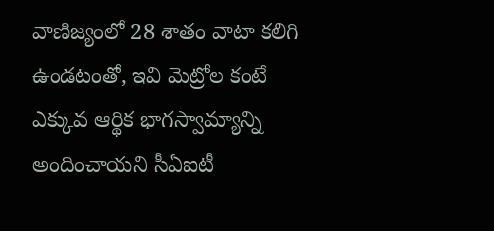వాణిజ్యంలో 28 శాతం వాటా కలిగి ఉండటంతో, ఇవి మెట్రోల కంటే ఎక్కువ ఆర్థిక భాగస్వామ్యాన్ని అందించాయని సీఏఐటీ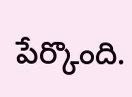పేర్కొంది.